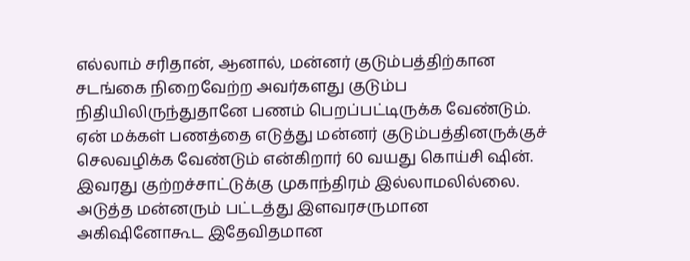எல்லாம் சரிதான், ஆனால், மன்னர் குடும்பத்திற்கான சடங்கை நிறைவேற்ற அவர்களது குடும்ப நிதியிலிருந்துதானே பணம் பெறப்பட்டிருக்க வேண்டும். ஏன் மக்கள் பணத்தை எடுத்து மன்னர் குடும்பத்தினருக்குச் செலவழிக்க வேண்டும் என்கிறார் 60 வயது கொய்சி ஷின். இவரது குற்றச்சாட்டுக்கு முகாந்திரம் இல்லாமலில்லை. அடுத்த மன்னரும் பட்டத்து இளவரசருமான அகிஷினோகூட இதேவிதமான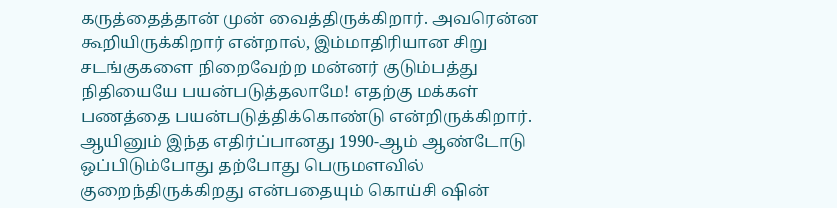கருத்தைத்தான் முன் வைத்திருக்கிறார். அவரென்ன கூறியிருக்கிறார் என்றால், இம்மாதிரியான சிறு சடங்குகளை நிறைவேற்ற மன்னர் குடும்பத்து நிதியையே பயன்படுத்தலாமே! எதற்கு மக்கள் பணத்தை பயன்படுத்திக்கொண்டு என்றிருக்கிறார். ஆயினும் இந்த எதிர்ப்பானது 1990-ஆம் ஆண்டோடு ஒப்பிடும்போது தற்போது பெருமளவில் குறைந்திருக்கிறது என்பதையும் கொய்சி ஷின்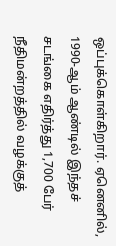ஒப்புக்கொள்கிறார். ஏனெனில், 1990-ஆம் ஆண்டில் இந்தச் சடங்கை எதிர்த்து 1,700 பேர் நீதிமன்றத்தில் வழக்குத்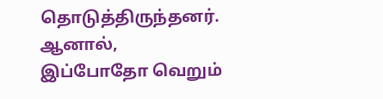தொடுத்திருந்தனர். ஆனால், இப்போதோ வெறும்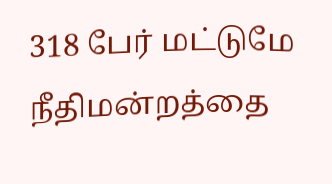318 பேர் மட்டுமே நீதிமன்றத்தை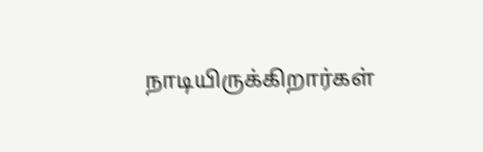நாடியிருக்கிறார்கள்